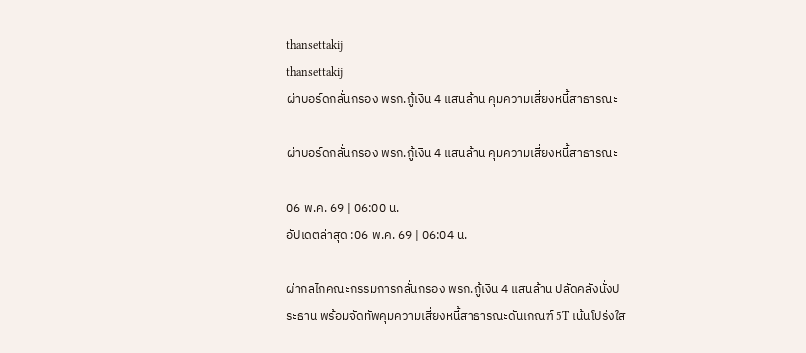thansettakij
thansettakij
ผ่าบอร์ดกลั่นกรอง พรก.กู้เงิน 4 แสนล้าน คุมความเสี่ยงหนี้สาธารณะ

ผ่าบอร์ดกลั่นกรอง พรก.กู้เงิน 4 แสนล้าน คุมความเสี่ยงหนี้สาธารณะ

06 พ.ค. 69 | 06:00 น.
อัปเดตล่าสุด :06 พ.ค. 69 | 06:04 น.

ผ่ากลไกคณะกรรมการกลั่นกรอง พรก.กู้เงิน 4 แสนล้าน ปลัดคลังนั่งประธาน พร้อมจัดทัพคุมความเสี่ยงหนี้สาธารณะดันเกณฑ์ 5T เน้นโปร่งใส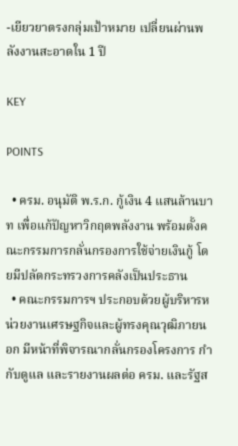-เยียวยาตรงกลุ่มเป้าหมาย เปลี่ยนผ่านพลังงานสะอาดใน 1 ปี

KEY

POINTS

  • ครม. อนุมัติ พ.ร.ก. กู้เงิน 4 แสนล้านบาท เพื่อแก้ปัญหาวิกฤตพลังงาน พร้อมตั้งคณะกรรมการกลั่นกรองการใช้จ่ายเงินกู้ โดยมีปลัดกระทรวงการคลังเป็นประธาน
  • คณะกรรมการฯ ประกอบด้วยผู้บริหารหน่วยงานเศรษฐกิจและผู้ทรงคุณวุฒิภายนอก มีหน้าที่พิจารณากลั่นกรองโครงการ กำกับดูแล และรายงานผลต่อ ครม. และรัฐส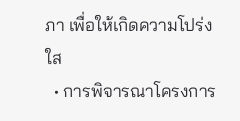ภา เพื่อให้เกิดความโปร่งใส
  • การพิจารณาโครงการ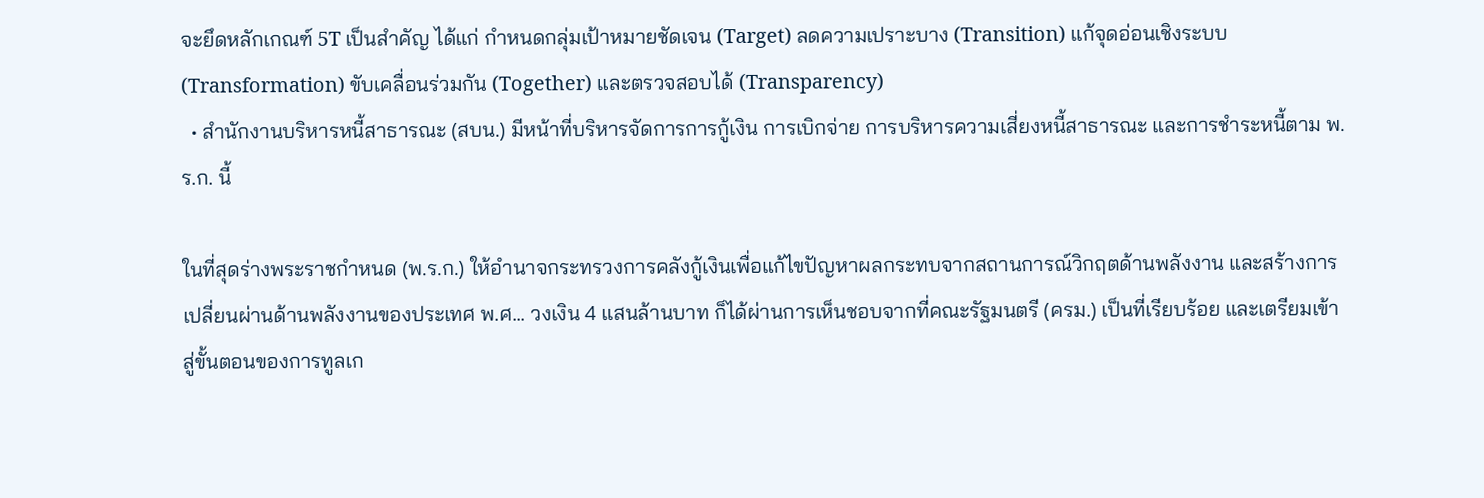จะยึดหลักเกณฑ์ 5T เป็นสำคัญ ได้แก่ กำหนดกลุ่มเป้าหมายชัดเจน (Target) ลดความเปราะบาง (Transition) แก้จุดอ่อนเชิงระบบ (Transformation) ขับเคลื่อนร่วมกัน (Together) และตรวจสอบได้ (Transparency)
  • สำนักงานบริหารหนี้สาธารณะ (สบน.) มีหน้าที่บริหารจัดการการกู้เงิน การเบิกจ่าย การบริหารความเสี่ยงหนี้สาธารณะ และการชำระหนี้ตาม พ.ร.ก. นี้

ในที่สุดร่างพระราชกำหนด (พ.ร.ก.) ให้อำนาจกระทรวงการคลังกู้เงินเพื่อแก้ไขปัญหาผลกระทบจากสถานการณ์วิกฤตด้านพลังงาน และสร้างการเปลี่ยนผ่านด้านพลังงานของประเทศ พ.ศ... วงเงิน 4 แสนล้านบาท ก็ได้ผ่านการเห็นชอบจากที่คณะรัฐมนตรี (ครม.) เป็นที่เรียบร้อย และเตรียมเข้าสู่ขั้นตอนของการทูลเก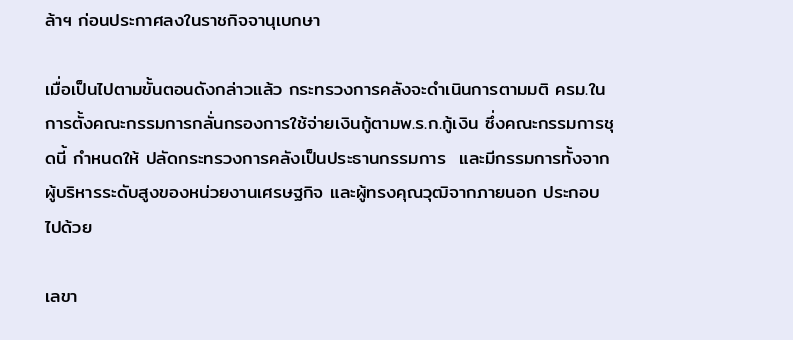ล้าฯ ก่อนประกาศลงในราชกิจจานุเบกษา

เมื่อเป็นไปตามขั้นตอนดังกล่าวแล้ว กระทรวงการคลังจะดำเนินการตามมติ ครม.ในการตั้งคณะกรรมการกลั่นกรองการใช้จ่ายเงินกู้ตามพ.ร.ก.กู้เงิน ซึ่งคณะกรรมการชุดนี้ กำหนดให้ ปลัดกระทรวงการคลังเป็นประธานกรรมการ  และมีกรรมการทั้งจากผู้บริหารระดับสูงของหน่วยงานเศรษฐกิจ และผู้ทรงคุณวุฒิจากภายนอก ประกอบไปด้วย

เลขา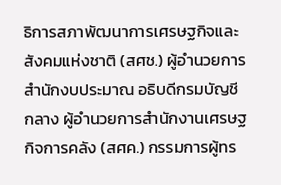ธิการสภาพัฒนาการเศรษฐกิจและสังคมแห่งชาติ (สศช.) ผู้อำนวยการสำนักงบประมาณ อธิบดีกรมบัญชีกลาง ผู้อำนวยการสำนักงานเศรษฐกิจการคลัง (สศค.) กรรมการผู้ทร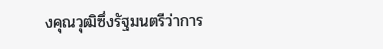งคุณวุฒิซึ่งรัฐมนตรีว่าการ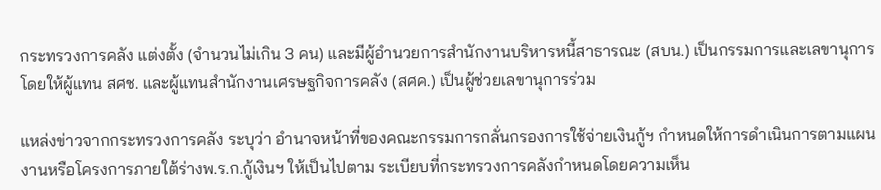กระทรวงการคลัง แต่งตั้ง (จำนวนไม่เกิน 3 คน) และมีผู้อำนวยการสำนักงานบริหารหนี้สาธารณะ (สบน.) เป็นกรรมการและเลขานุการ โดยให้ผู้แทน สศช. และผู้แทนสำนักงานเศรษฐกิจการคลัง (สศค.) เป็นผู้ช่วยเลขานุการร่วม

แหล่งข่าวจากกระทรวงการคลัง ระบุว่า อำนาจหน้าที่ของคณะกรรมการกลั่นกรองการใช้จ่ายเงินกู้ฯ กำหนดให้การดำเนินการตามแผนงานหรือโครงการภายใต้ร่างพ.ร.ก.กู้เงินฯ ให้เป็นไปตาม ระเบียบที่กระทรวงการคลังกำหนดโดยความเห็น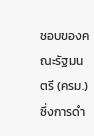ชอบของคณะรัฐมนตรี (ครม.) ซึ่งการดำ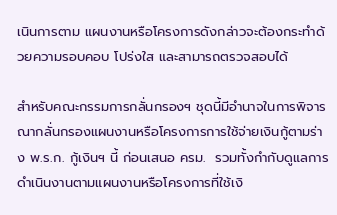เนินการตาม แผนงานหรือโครงการดังกล่าวจะต้องกระทำด้วยความรอบคอบ โปร่งใส และสามารถตรวจสอบได้

สำหรับคณะกรรมการกลั่นกรองฯ ชุดนี้มีอำนาจในการพิจารณากลั่นกรองแผนงานหรือโครงการการใช้จ่ายเงินกู้ตามร่าง พ.ร.ก. กู้เงินฯ นี้ ก่อนเสนอ ครม.  รวมทั้งกำกับดูแลการดำเนินงานตามแผนงานหรือโครงการที่ใช้เงิ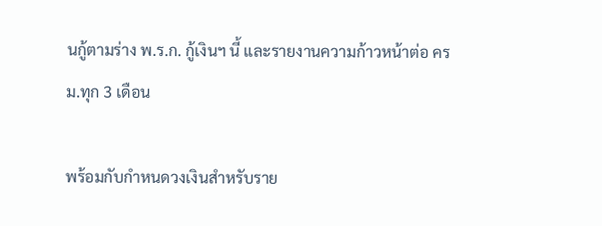นกู้ตามร่าง พ.ร.ก. กู้เงินฯ นี้ และรายงานความก้าวหน้าต่อ ครม.ทุก 3 เดือน

พร้อมกับกำหนดวงเงินสำหรับราย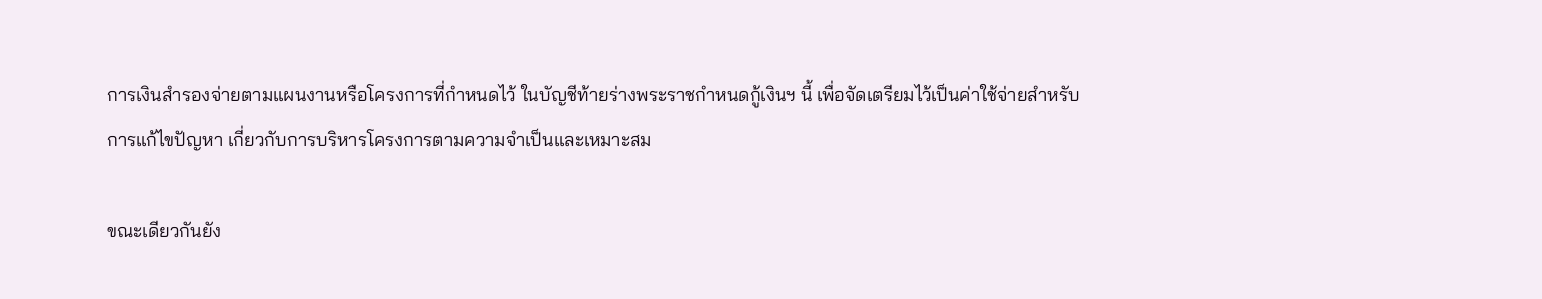การเงินสำรองจ่ายตามแผนงานหรือโครงการที่กำหนดไว้ ในบัญชีท้ายร่างพระราชกำหนดกู้เงินฯ นี้ เพื่อจัดเตรียมไว้เป็นค่าใช้จ่ายสำหรับการแก้ไขปัญหา เกี่ยวกับการบริหารโครงการตามความจำเป็นและเหมาะสม

ขณะเดียวกันยัง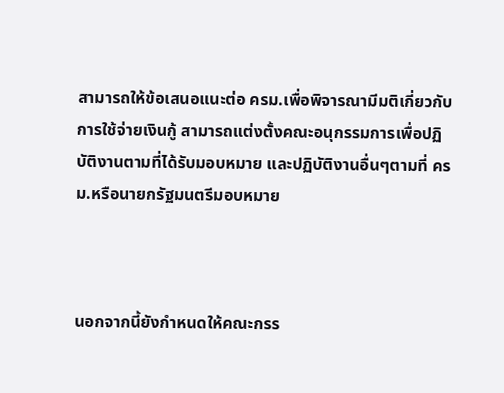สามารถให้ข้อเสนอแนะต่อ ครม.เพื่อพิจารณามีมติเกี่ยวกับการใช้จ่ายเงินกู้ สามารถแต่งตั้งคณะอนุกรรมการเพื่อปฏิบัติงานตามที่ได้รับมอบหมาย และปฏิบัติงานอื่นๆตามที่ ครม.หรือนายกรัฐมนตรีมอบหมาย



นอกจากนี้ยังกำหนดให้คณะกรร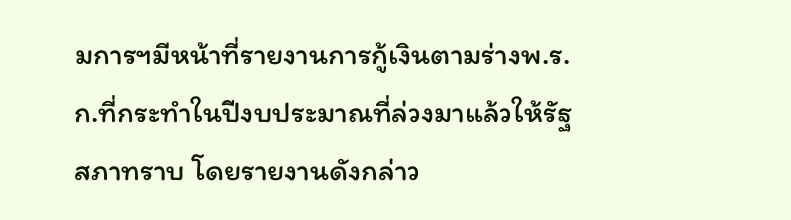มการฯมีหน้าที่รายงานการกู้เงินตามร่างพ.ร.ก.ที่กระทำในปีงบประมาณที่ล่วงมาแล้วให้รัฐสภาทราบ โดยรายงานดังกล่าว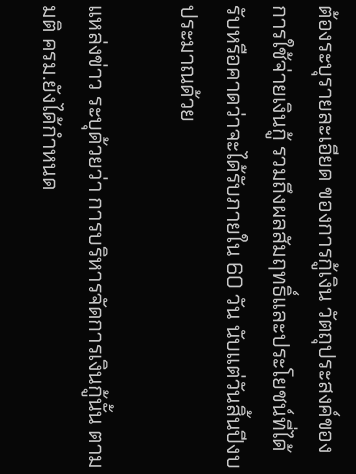ต้องระบุรายละเอียด ของการกู้เงิน วัตถุประสงค์ของการใช้จ่ายเงินกู้ รวมถึงผลสัมฤทธิ์และประโยชน์ที่ได้รับหรือคาดว่าจะได้รับภายใน 60 วัน นับแต่วันสิ้นปีงบประมาณด้วย

แหล่งข่าว ระบุด้วยว่า การบริหารจัดการเงินกู้นั้น ตามมติ ครม.ยังได้กำหนด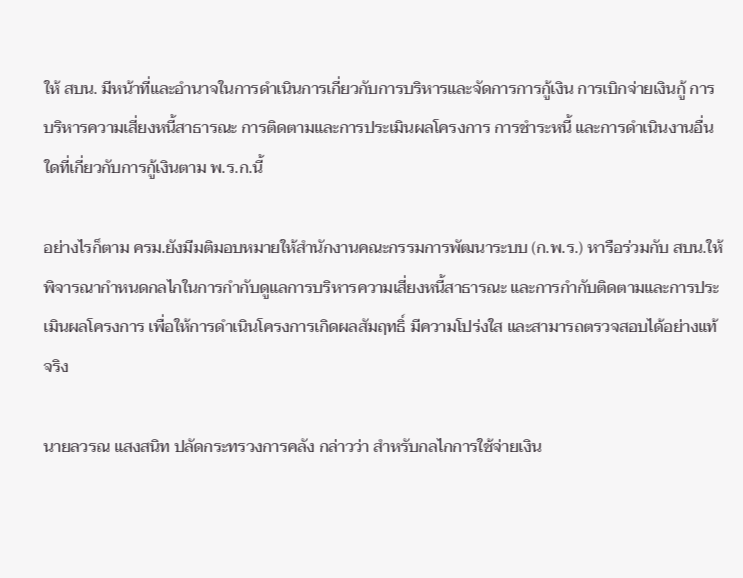ให้ สบน. มีหน้าที่และอำนาจในการดำเนินการเกี่ยวกับการบริหารและจัดการการกู้เงิน การเบิกจ่ายเงินกู้ การบริหารความเสี่ยงหนี้สาธารณะ การติดตามและการประเมินผลโครงการ การชำระหนี้ และการดำเนินงานอื่นใดที่เกี่ยวกับการกู้เงินตาม พ.ร.ก.นี้

อย่างไรก็ตาม ครม.ยังมีมติมอบหมายให้สำนักงานคณะกรรมการพัฒนาระบบ (ก.พ.ร.) หารือร่วมกับ สบน.ให้พิจารณากำหนดกลไกในการกำกับดูแลการบริหารความเสี่ยงหนี้สาธารณะ และการกำกับติดตามและการประเมินผลโครงการ เพื่อให้การดำเนินโครงการเกิดผลสัมฤทธิ์ มีความโปร่งใส และสามารถตรวจสอบได้อย่างแท้จริง

นายลวรณ แสงสนิท ปลัดกระทรวงการคลัง กล่าวว่า สำหรับกลไกการใช้จ่ายเงิน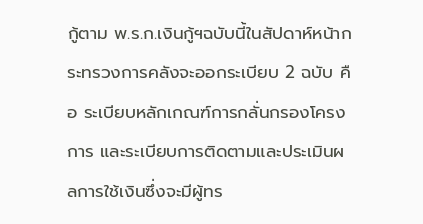กู้ตาม พ.ร.ก.เงินกู้ฯฉบับนี้ในสัปดาห์หน้ากระทรวงการคลังจะออกระเบียบ 2 ฉบับ คือ ระเบียบหลักเกณฑ์การกลั่นกรองโครงการ และระเบียบการติดตามและประเมินผลการใช้เงินซึ่งจะมีผู้ทร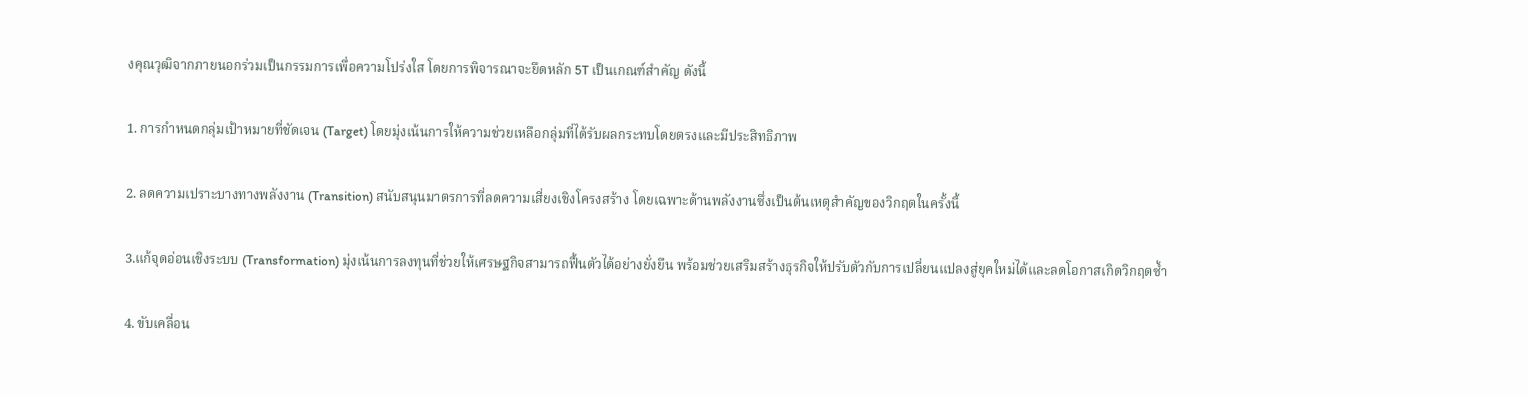งคุณวุฒิจากภายนอกร่วมเป็นกรรมการเพื่อความโปร่งใส โดยการพิจารณาจะยึดหลัก 5T เป็นเกณฑ์สำคัญ ดังนี้

1. การกำหนดกลุ่มเป้าหมายที่ชัดเจน (Target) โดยมุ่งเน้นการให้ความช่วยเหลือกลุ่มที่ได้รับผลกระทบโดยตรงและมีประสิทธิภาพ

2. ลดความเปราะบางทางพลังงาน (Transition) สนับสนุนมาตรการที่ลดความเสี่ยงเชิงโครงสร้าง โดยเฉพาะด้านพลังงานซึ่งเป็นต้นเหตุสำคัญของวิกฤตในครั้งนี้

3.แก้จุดอ่อนเชิงระบบ (Transformation) มุ่งเน้นการลงทุนที่ช่วยให้เศรษฐกิจสามารถฟื้นตัวได้อย่างยั่งยืน พร้อมช่วยเสริมสร้างธุรกิจให้ปรับตัวกับการเปลี่ยนแปลงสู่ยุคใหม่ได้และลดโอกาสเกิดวิกฤตซ้ำ

4. ขับเคลื่อน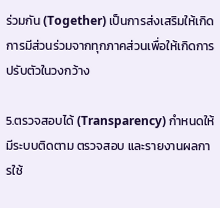ร่วมกัน (Together) เป็นการส่งเสริมให้เกิดการมีส่วนร่วมจากทุกภาคส่วนเพื่อให้เกิดการปรับตัวในวงกว้าง

5.ตรวจสอบได้ (Transparency) กำหนดให้มีระบบติดตาม ตรวจสอบ และรายงานผลการใช้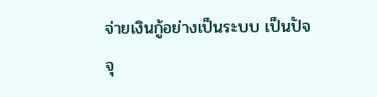จ่ายเงินกู้อย่างเป็นระบบ เป็นปัจจุ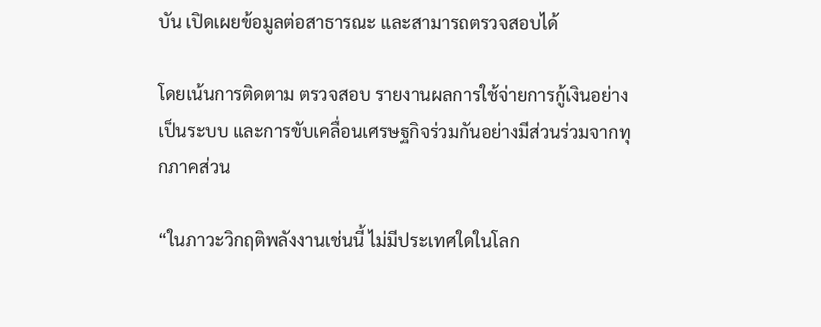บัน เปิดเผยข้อมูลต่อสาธารณะ และสามารถตรวจสอบได้

โดยเน้นการติดตาม ตรวจสอบ รายงานผลการใช้จ่ายการกู้เงินอย่างเป็นระบบ และการขับเคลื่อนเศรษฐกิจร่วมกันอย่างมีส่วนร่วมจากทุกภาคส่วน

“ในภาวะวิกฤติพลังงานเช่นนี้ ไม่มีประเทศใดในโลก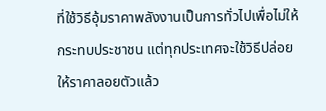ที่ใช้วิธีอุ้มราคาพลังงานเป็นการทั่วไปเพื่อไม่ให้กระทบประชาชน แต่ทุกประเทศจะใช้วิธีปล่อยให้ราคาลอยตัวแล้ว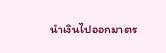นำเงินไปออกมาตร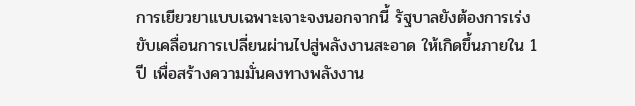การเยียวยาแบบเฉพาะเจาะจงนอกจากนี้ รัฐบาลยังต้องการเร่งขับเคลื่อนการเปลี่ยนผ่านไปสู่พลังงานสะอาด ให้เกิดขึ้นภายใน 1 ปี เพื่อสร้างความมั่นคงทางพลังงาน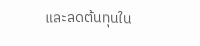และลดต้นทุนใน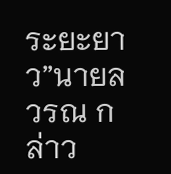ระยะยาว”นายลวรณ กล่าว